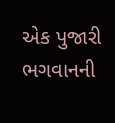એક પુજારી ભગવાનની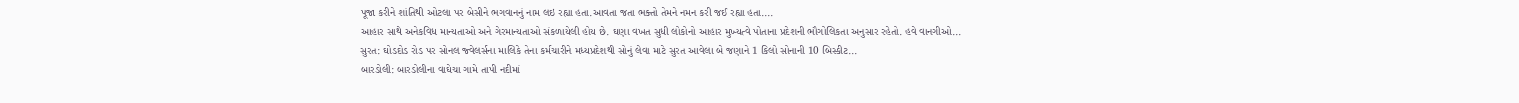પૂજા કરીને શાંતિથી ઓટલા પર બેસીને ભગવાનનું નામ લઇ રહ્યા હતા.આવતા જતા ભક્તો તેમને નમન કરી જઈ રહ્યા હતા....
આહાર સાથે અનેકવિધ માન્યતાઓ અને ગેરમાન્યતાઓ સંકળાયેલી હોય છે. ઘણા વખત સુધી લોકોનો આહાર મુખ્યત્વે પોતાના પ્રદેશની ભૌગોલિકતા અનુસાર રહેતો. હવે વાનગીઓ...
સુરત: ઘોડદોડ રોડ પર સોનલ જ્વેલર્સના માલિકે તેના કર્મચારીને મધ્યપ્રદેશથી સોનું લેવા માટે સુરત આવેલા બે જણાને 1 કિલો સોનાની 10 બિસ્કીટ...
બારડોલી: બારડોલીના વાઘેચા ગામે તાપી નદીમાં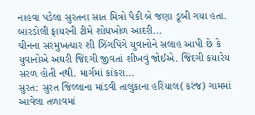નાહવા પડેલા સુરતના સાત મિત્રો પૈકી બે જણા ડૂબી ગયા હતા. બારડોલી ફાયરની ટીમે શોધખોળ આદરી...
ચીનના સરમુખત્યાર શી ઝિંગપિંગે યુવાનોને સલાહ આપી છે કે યુવાનોએ અઘરી જિંદગી જીવતાં શીખવું જોઈએ. જિંદગી કયારેય સરળ હોતી નથી. માર્ગમાં કાંકરા...
સુરત: સુરત જિલ્લાના માંડવી તાલુકાના હરિયાલ(કરંજ) ગામમાં આવેલા તળાવમાં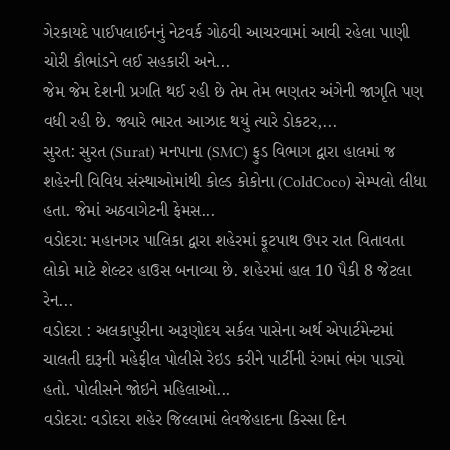ગેરકાયદે પાઈપલાઈનનું નેટવર્ક ગોઠવી આચરવામાં આવી રહેલા પાણી ચોરી કૌભાંડને લઈ સહકારી અને...
જેમ જેમ દેશની પ્રગતિ થઈ રહી છે તેમ તેમ ભણતર અંગેની જાગૃતિ પણ વધી રહી છે. જ્યારે ભારત આઝાદ થયું ત્યારે ડોકટર,...
સુરત: સુરત (Surat) મનપાના (SMC) ફુડ વિભાગ દ્વારા હાલમાં જ શહેરની વિવિધ સંસ્થાઓમાંથી કોલ્ડ કોકોના (ColdCoco) સેમ્પલો લીધા હતા. જેમાં અઠવાગેટની ફેમસ...
વડોદરા: મહાનગર પાલિકા દ્વારા શહેરમાં ફૂટપાથ ઉપર રાત વિતાવતા લોકો માટે શેલ્ટર હાઉસ બનાવ્યા છે. શહેરમાં હાલ 10 પૈકી 8 જેટલા રેન...
વડોદરા : અલકાપુરીના અરૂણોદય સર્કલ પાસેના અર્થ એપાર્ટમેન્ટમાં ચાલતી દારૂની મહેફીલ પોલીસે રેઇડ કરીને પાર્ટીની રંગમાં ભંગ પાડ્યો હતો. પોલીસને જોઇને મહિલાઓ...
વડોદરા: વડોદરા શહેર જિલ્લામાં લેવજેહાદના કિસ્સા દિન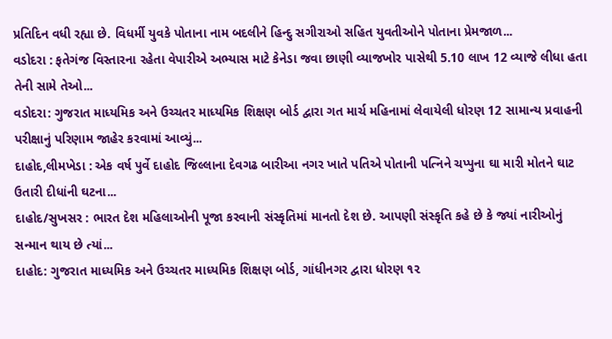પ્રતિદિન વધી રહ્યા છે. વિધર્મી યુવકે પોતાના નામ બદલીને હિન્દુ સગીરાઓ સહિત યુવતીઓને પોતાના પ્રેમજાળ...
વડોદરા : ફતેગંજ વિસ્તારના રહેતા વેપારીએ અભ્યાસ માટે કેનેડા જવા છાણી વ્યાજખોર પાસેથી 5.10 લાખ 12 વ્યાજે લીધા હતા તેની સામે તેઓ...
વડોદરા: ગુજરાત માધ્યમિક અને ઉચ્ચતર માધ્યમિક શિક્ષણ બોર્ડ દ્વારા ગત માર્ચ મહિનામાં લેવાયેલી ધોરણ 12 સામાન્ય પ્રવાહની પરીક્ષાનું પરિણામ જાહેર કરવામાં આવ્યું...
દાહોદ,લીમખેડા : એક વર્ષ પુર્વે દાહોદ જિલ્લાના દેવગઢ બારીઆ નગર ખાતે પતિએ પોતાની પત્નિને ચપ્પુના ઘા મારી મોતને ઘાટ ઉતારી દીધાંની ઘટના...
દાહોદ/સુખસર : ભારત દેશ મહિલાઓની પૂજા કરવાની સંસ્કૃતિમાં માનતો દેશ છે. આપણી સંસ્કૃતિ કહે છે કે જ્યાં નારીઓનું સન્માન થાય છે ત્યાં...
દાહોદ: ગુજરાત માધ્યમિક અને ઉચ્ચતર માધ્યમિક શિક્ષણ બોર્ડ, ગાંધીનગર દ્વારા ધોરણ ૧૨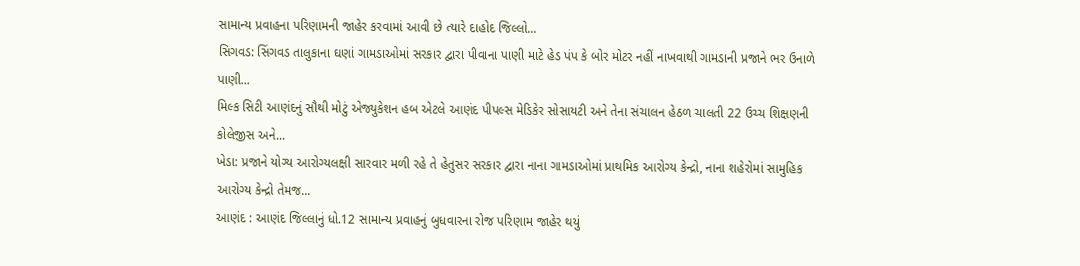સામાન્ય પ્રવાહના પરિણામની જાહેર કરવામાં આવી છે ત્યારે દાહોદ જિલ્લો...
સિગવડ: સિંગવડ તાલુકાના ઘણાં ગામડાઓમાં સરકાર દ્વારા પીવાના પાણી માટે હેડ પંપ કે બોર મોટર નહીં નાખવાથી ગામડાની પ્રજાને ભર ઉનાળે પાણી...
મિલ્ક સિટી આણંદનું સૌથી મોટું એજ્યુકેશન હબ એટલે આણંદ પીપલ્સ મેડિકેર સોસાયટી અને તેના સંચાલન હેઠળ ચાલતી 22 ઉચ્ચ શિક્ષણની કોલેજીસ અને...
ખેડા: પ્રજાને યોગ્ય આરોગ્યલક્ષી સારવાર મળી રહે તે હેતુસર સરકાર દ્વારા નાના ગામડાઓમાં પ્રાથમિક આરોગ્ય કેન્દ્રો, નાના શહેરોમાં સામુહિક આરોગ્ય કેન્દ્રો તેમજ...
આણંદ : આણંદ જિલ્લાનું ધો.12 સામાન્ય પ્રવાહનું બુધવારના રોજ પરિણામ જાહેર થયું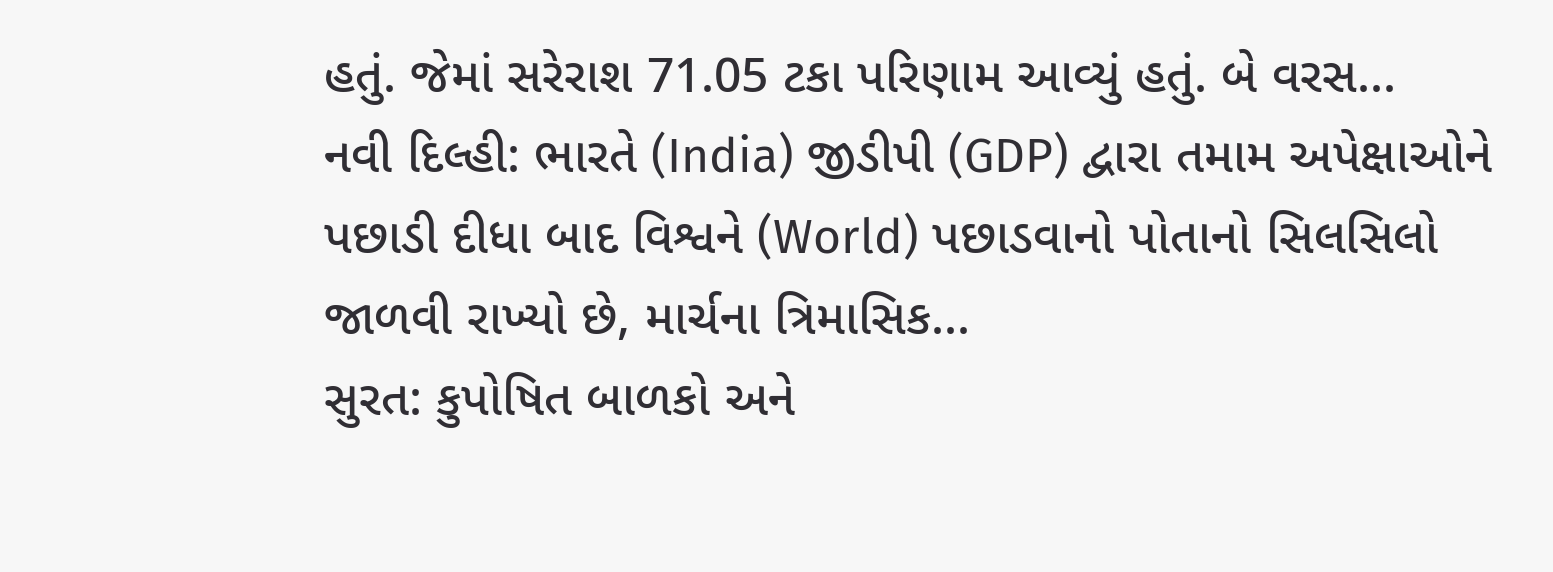હતું. જેમાં સરેરાશ 71.05 ટકા પરિણામ આવ્યું હતું. બે વરસ...
નવી દિલ્હી: ભારતે (India) જીડીપી (GDP) દ્વારા તમામ અપેક્ષાઓને પછાડી દીધા બાદ વિશ્વને (World) પછાડવાનો પોતાનો સિલસિલો જાળવી રાખ્યો છે, માર્ચના ત્રિમાસિક...
સુરત: કુપોષિત બાળકો અને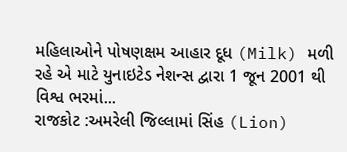મહિલાઓને પોષણક્ષમ આહાર દૂધ (Milk) મળી રહે એ માટે યુનાઇટેડ નેશન્સ દ્વારા 1 જૂન 2001 થી વિશ્વ ભરમાં...
રાજકોટ :અમરેલી જિલ્લામાં સિંહ (Lion)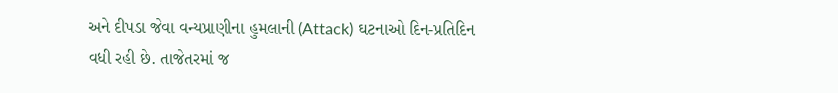અને દીપડા જેવા વન્યપ્રાણીના હુમલાની (Attack) ઘટનાઓ દિન-પ્રતિદિન વધી રહી છે. તાજેતરમાં જ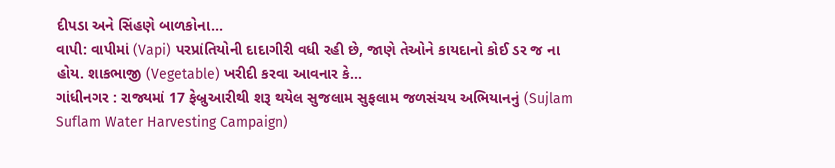દીપડા અને સિંહણે બાળકોના...
વાપી: વાપીમાં (Vapi) પરપ્રાંતિયોની દાદાગીરી વધી રહી છે, જાણે તેઓને કાયદાનો કોઈ ડર જ ના હોય. શાકભાજી (Vegetable) ખરીદી કરવા આવનાર કે...
ગાંધીનગર : રાજ્યમાં 17 ફેબ્રુઆરીથી શરૂ થયેલ સુજલામ સુફલામ જળસંચય અભિયાનનું (Sujlam Suflam Water Harvesting Campaign)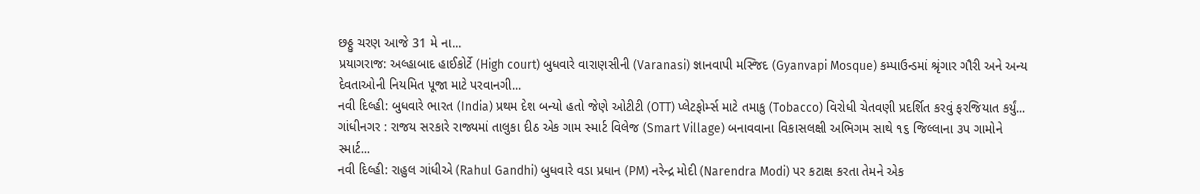છઠ્ઠુ ચરણ આજે 31 મે ના...
પ્રયાગરાજ: અલ્હાબાદ હાઈકોર્ટે (High court) બુધવારે વારાણસીની (Varanasi) જ્ઞાનવાપી મસ્જિદ (Gyanvapi Mosque) કમ્પાઉન્ડમાં શ્રૃંગાર ગૌરી અને અન્ય દેવતાઓની નિયમિત પૂજા માટે પરવાનગી...
નવી દિલ્હી: બુધવારે ભારત (India) પ્રથમ દેશ બન્યો હતો જેણે ઓટીટી (OTT) પ્લેટફોર્મ્સ માટે તમાકુ (Tobacco) વિરોધી ચેતવણી પ્રદર્શિત કરવું ફરજિયાત કર્યું...
ગાંધીનગર : રાજય સરકારે રાજ્યમાં તાલુકા દીઠ એક ગામ સ્માર્ટ વિલેજ (Smart Village) બનાવવાના વિકાસલક્ષી અભિગમ સાથે ૧૬ જિલ્લાના ૩પ ગામોને સ્માર્ટ...
નવી દિલ્હી: રાહુલ ગાંધીએ (Rahul Gandhi) બુધવારે વડા પ્રધાન (PM) નરેન્દ્ર મોદી (Narendra Modi) પર કટાક્ષ કરતા તેમને એક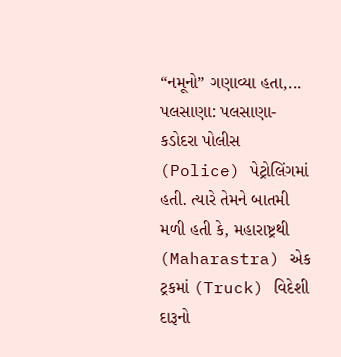“નમૂનો” ગણાવ્યા હતા,...
પલસાણા: પલસાણા-કડોદરા પોલીસ (Police) પેટ્રોલિંગમાં હતી. ત્યારે તેમને બાતમી મળી હતી કે, મહારાષ્ટ્રથી (Maharastra) એક ટ્રકમાં (Truck) વિદેશી દારૂનો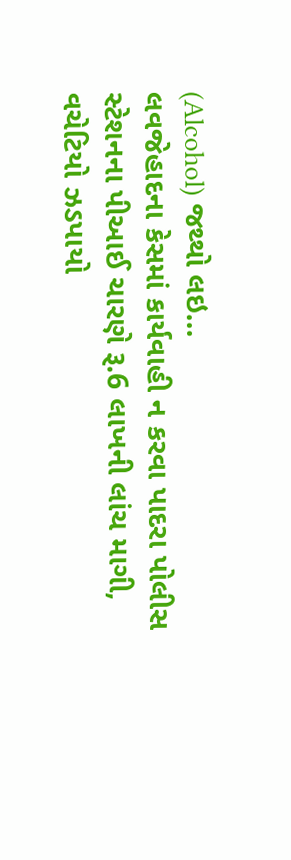(Alcohol) જથ્થો લઇ...
લવજેહાદના કેસમાં કાર્યવાહી ન કરવા પાદરા પોલીસ સ્ટેશનના પીઆઈ ચારણે રૂ.6 લાખની લાંચ માગી, વચેટિયો ઝડપાયો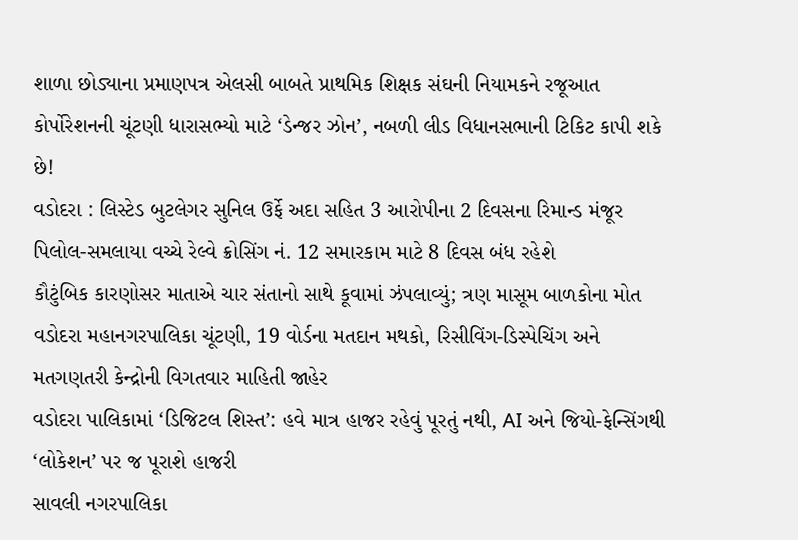શાળા છોડ્યાના પ્રમાણપત્ર એલસી બાબતે પ્રાથમિક શિક્ષક સંઘની નિયામકને રજૂઆત
કોર્પોરેશનની ચૂંટણી ધારાસભ્યો માટે ‘ડેન્જર ઝોન’, નબળી લીડ વિધાનસભાની ટિકિટ કાપી શકે છે!
વડોદરા : લિસ્ટેડ બુટલેગર સુનિલ ઉર્ફે અદા સહિત 3 આરોપીના 2 દિવસના રિમાન્ડ મંજૂર
પિલોલ-સમલાયા વચ્ચે રેલ્વે ક્રોસિંગ નં. 12 સમારકામ માટે 8 દિવસ બંધ રહેશે
કૌટુંબિક કારણોસર માતાએ ચાર સંતાનો સાથે કૂવામાં ઝંપલાવ્યું; ત્રણ માસૂમ બાળકોના મોત
વડોદરા મહાનગરપાલિકા ચૂંટણી, 19 વોર્ડના મતદાન મથકો, રિસીવિંગ-ડિસ્પેચિંગ અને મતગણતરી કેન્દ્રોની વિગતવાર માહિતી જાહેર
વડોદરા પાલિકામાં ‘ડિજિટલ શિસ્ત’: હવે માત્ર હાજર રહેવું પૂરતું નથી, AI અને જિયો-ફેન્સિંગથી ‘લોકેશન’ પર જ પૂરાશે હાજરી
સાવલી નગરપાલિકા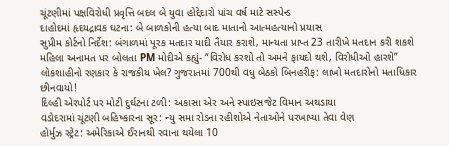ચૂંટણીમાં પક્ષવિરોધી પ્રવૃત્તિ બદલ બે યુવા હોદ્દેદારો પાંચ વર્ષ માટે સસ્પેન્ડ
દાહોદમાં હૃદયદ્રાવક ઘટના: બે બાળકોની હત્યા બાદ માતાનો આત્મહત્યાનો પ્રયાસ
સુપ્રીમ કોર્ટનો નિર્દેશ: બંગાળમાં પૂરક મતદાર યાદી તૈયાર કરાશે, માન્યતા પ્રાપ્ત 23 તારીખે મતદાન કરી શકશે
મહિલા અનામત પર બોલતા PM મોદીએ કહ્યું- “વિરોધ કરશો તો અમને ફાયદો થશે, વિરોધીઓ હારશે”
લોકશાહીનો રણકાર કે રાજકીય ખેલ? ગુજરાતમાં 700થી વધુ બેઠકો બિનહરીફ: લાખો મતદારોનો મતાધિકાર છીનવાયો!
દિલ્હી એરપોર્ટ પર મોટી દુર્ઘટના ટળી: અકાસા એર અને સ્પાઇસજેટ વિમાન અથડાયા
વડોદરામાં ચૂંટણી બહિષ્કારના સૂર: ન્યુ સમા રોડના રહીશોએ નેતાઓને પરખાપ્યા તેવા વેણ
હોર્મુઝ સ્ટ્રેટ: અમેરિકાએ ઈરાનથી રવાના થયેલા 10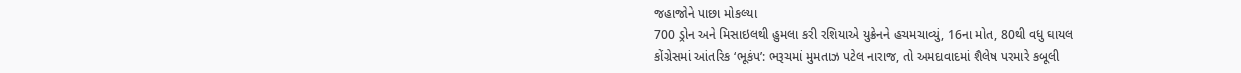જહાજોને પાછા મોકલ્યા
700 ડ્રોન અને મિસાઇલથી હુમલા કરી રશિયાએ યુક્રેનને હચમચાવ્યું, 16ના મોત, 80થી વધુ ઘાયલ
કોંગ્રેસમાં આંતરિક ‘ભૂકંપ’: ભરૂચમાં મુમતાઝ પટેલ નારાજ, તો અમદાવાદમાં શૈલેષ પરમારે કબૂલી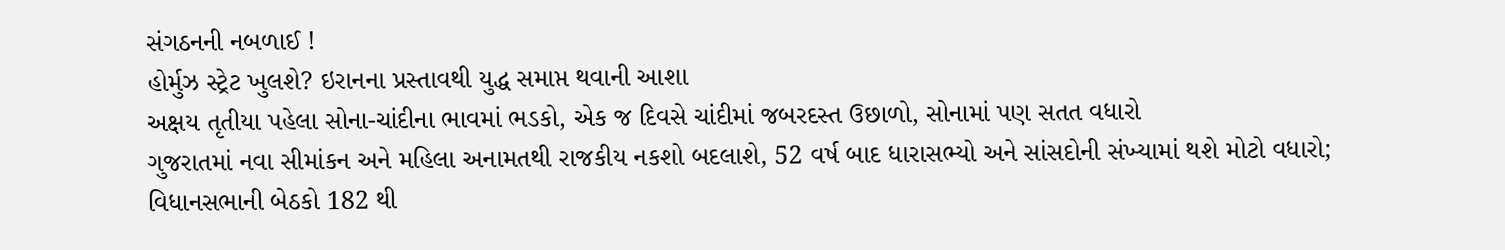સંગઠનની નબળાઈ !
હોર્મુઝ સ્ટ્રેટ ખુલશે? ઇરાનના પ્રસ્તાવથી યુદ્ધ સમાપ્ત થવાની આશા
અક્ષય તૃતીયા પહેલા સોના-ચાંદીના ભાવમાં ભડકો, એક જ દિવસે ચાંદીમાં જબરદસ્ત ઉછાળો, સોનામાં પણ સતત વધારો
ગુજરાતમાં નવા સીમાંકન અને મહિલા અનામતથી રાજકીય નકશો બદલાશે, 52 વર્ષ બાદ ધારાસભ્યો અને સાંસદોની સંખ્યામાં થશે મોટો વધારો; વિધાનસભાની બેઠકો 182 થી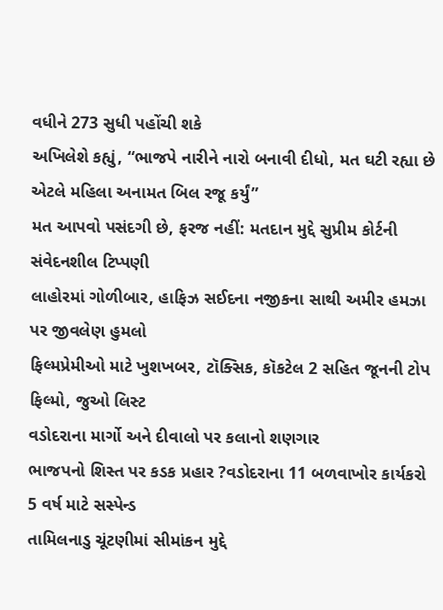વધીને 273 સુધી પહોંચી શકે
અખિલેશે કહ્યું, “ભાજપે નારીને નારો બનાવી દીધો, મત ઘટી રહ્યા છે એટલે મહિલા અનામત બિલ રજૂ કર્યું”
મત આપવો પસંદગી છે, ફરજ નહીં: મતદાન મુદ્દે સુપ્રીમ કોર્ટની સંવેદનશીલ ટિપ્પણી
લાહોરમાં ગોળીબાર, હાફિઝ સઈદના નજીકના સાથી અમીર હમઝા પર જીવલેણ હુમલો
ફિલ્મપ્રેમીઓ માટે ખુશખબર, ટૉક્સિક, કૉકટેલ 2 સહિત જૂનની ટોપ ફિલ્મો, જુઓ લિસ્ટ
વડોદરાના માર્ગો અને દીવાલો પર કલાનો શણગાર
ભાજપનો શિસ્ત પર કડક પ્રહાર ?વડોદરાના 11 બળવાખોર કાર્યકરો 5 વર્ષ માટે સસ્પેન્ડ
તામિલનાડુ ચૂંટણીમાં સીમાંકન મુદ્દે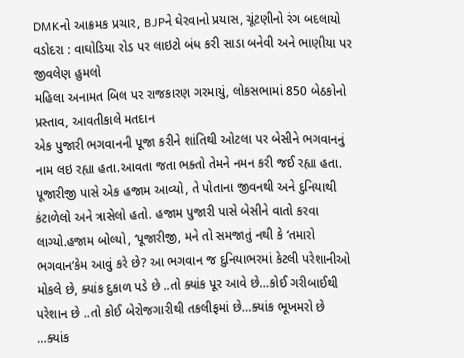DMKનો આક્રમક પ્રચાર, BJPને ઘેરવાનો પ્રયાસ, ચૂંટણીનો રંગ બદલાયો
વડોદરા : વાઘોડિયા રોડ પર લાઇટો બંધ કરી સાડા બનેવી અને ભાણીયા પર જીવલેણ હુમલો
મહિલા અનામત બિલ પર રાજકારણ ગરમાયું, લોકસભામાં 850 બેઠકોનો પ્રસ્તાવ, આવતીકાલે મતદાન
એક પુજારી ભગવાનની પૂજા કરીને શાંતિથી ઓટલા પર બેસીને ભગવાનનું નામ લઇ રહ્યા હતા.આવતા જતા ભક્તો તેમને નમન કરી જઈ રહ્યા હતા. પૂજારીજી પાસે એક હજામ આવ્યો, તે પોતાના જીવનથી અને દુનિયાથી કંટાળેલો અને ત્રાસેલો હતો. હજામ પુજારી પાસે બેસીને વાતો કરવા લાગ્યો.હજામ બોલ્યો, ‘પૂજારીજી, મને તો સમજાતું નથી કે ‘તમારો ભગવાન’કેમ આવું કરે છે? આ ભગવાન જ દુનિયાભરમાં કેટલી પરેશાનીઓ મોકલે છે, ક્યાંક દુકાળ પડે છે ..તો ક્યાંક પૂર આવે છે…કોઈ ગરીબાઈથી પરેશાન છે ..તો કોઈ બેરોજગારીથી તકલીફમાં છે…ક્યાંક ભૂખમરો છે …ક્યાંક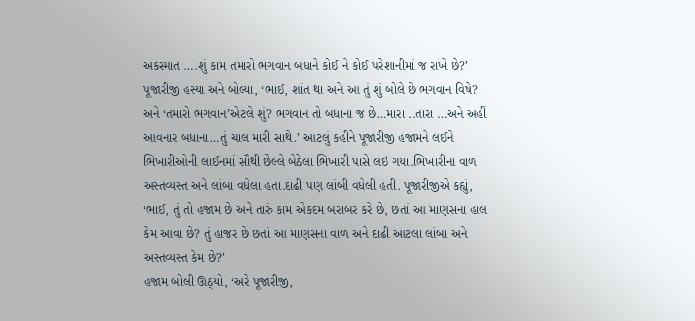અકસ્માત ….શું કામ તમારો ભગવાન બધાને કોઈ ને કોઈ પરેશાનીમાં જ રાખે છે?’
પૂજારીજી હસ્યા અને બોલ્યા, ‘ભાઈ, શાંત થા અને આ તું શું બોલે છે ભગવાન વિષે? અને ‘તમારો ભગવાન’એટલે શું? ભગવાન તો બધાના જ છે…મારા ..તારા …અને અહીં આવનાર બધાના…તું ચાલ મારી સાથે.’ આટલું કહીને પૂજારીજી હજામને લઈને ભિખારીઓની લાઈનમાં સૌથી છેલ્લે બેઠેલા ભિખારી પાસે લઇ ગયા.ભિખારીના વાળ અસ્તવ્યસ્ત અને લાંબા વધેલા હતા.દાઢી પણ લાંબી વધેલી હતી. પૂજારીજીએ કહ્યું, ‘ભાઈ, તું તો હજામ છે અને તારું કામ એકદમ બરાબર કરે છે, છતાં આ માણસના હાલ કેમ આવા છે? તું હાજર છે છતાં આ માણસના વાળ અને દાઢી આટલા લાંબા અને અસ્તવ્યસ્ત કેમ છે?’
હજામ બોલી ઊઠ્યો, ‘અરે પૂજારીજી,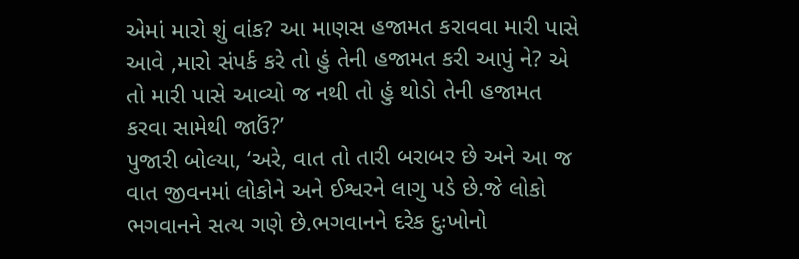એમાં મારો શું વાંક? આ માણસ હજામત કરાવવા મારી પાસે આવે ,મારો સંપર્ક કરે તો હું તેની હજામત કરી આપું ને? એ તો મારી પાસે આવ્યો જ નથી તો હું થોડો તેની હજામત કરવા સામેથી જાઉં?’
પુજારી બોલ્યા, ‘અરે, વાત તો તારી બરાબર છે અને આ જ વાત જીવનમાં લોકોને અને ઈશ્વરને લાગુ પડે છે.જે લોકો ભગવાનને સત્ય ગણે છે.ભગવાનને દરેક દુઃખોનો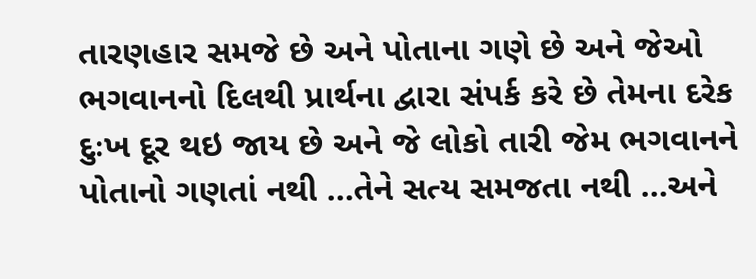તારણહાર સમજે છે અને પોતાના ગણે છે અને જેઓ ભગવાનનો દિલથી પ્રાર્થના દ્વારા સંપર્ક કરે છે તેમના દરેક દુઃખ દૂર થઇ જાય છે અને જે લોકો તારી જેમ ભગવાનને પોતાનો ગણતાં નથી …તેને સત્ય સમજતા નથી …અને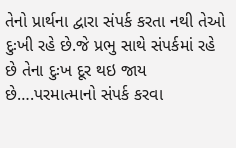તેનો પ્રાર્થના દ્વારા સંપર્ક કરતા નથી તેઓ દુઃખી રહે છે.જે પ્રભુ સાથે સંપર્કમાં રહે છે તેના દુઃખ દૂર થઇ જાય છે….પરમાત્માનો સંપર્ક કરવા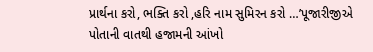પ્રાર્થના કરો, ભક્તિ કરો ,હરિ નામ સુમિરન કરો …’પૂજારીજીએ પોતાની વાતથી હજામની આંખો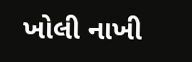ખોલી નાખી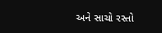અને સાચો રસ્તો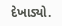દેખાડ્યો.